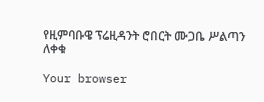የዚምባቡዌ ፕሬዚዳንት ሮበርት ሙጋቤ ሥልጣን ለቀቁ

Your browser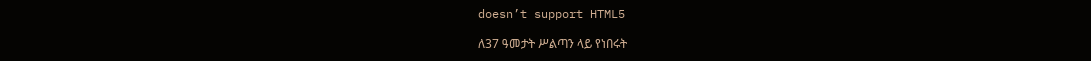doesn’t support HTML5

ለ37 ዓመታት ሥልጣን ላይ የነበሩት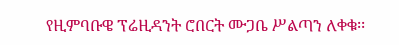የዚምባቡዌ ፕሬዚዳንት ሮበርት ሙጋቤ ሥልጣን ለቀቁ፡፡